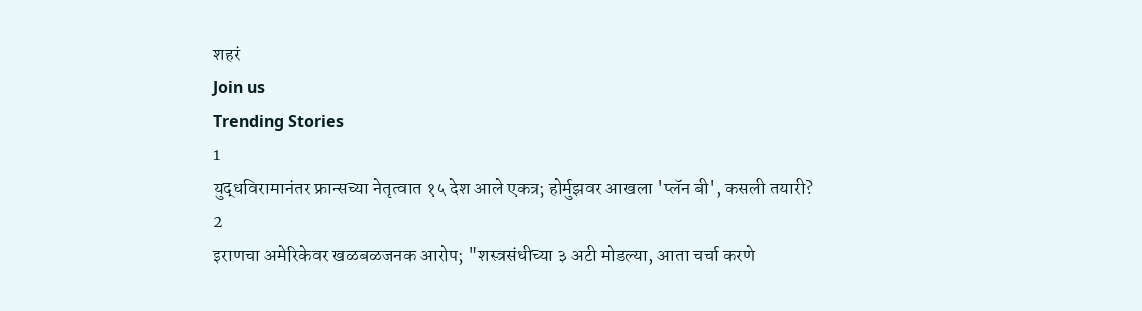शहरं
Join us
Trending Stories
1
युद्धविरामानंतर फ्रान्सच्या नेतृत्वात १५ देश आले एकत्र; होर्मुझवर आखला 'प्लॅन बी', कसली तयारी?
2
इराणचा अमेरिकेवर खळबळजनक आरोप; "शस्त्रसंधीच्या ३ अटी मोडल्या, आता चर्चा करणे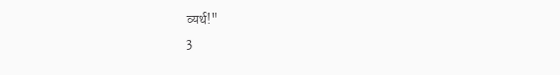व्यर्थ!"
3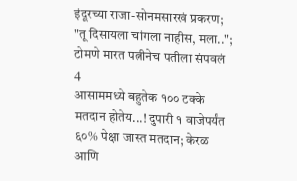इंदूरच्या राजा-सोनमसारखं प्रकरण; "तू दिसायला चांगला नाहीस, मला..";  टोमणे मारत पत्नीनेच पतीला संपवलं
4
आसाममध्ये बहुतेक १०० टक्के मतदान होतेय...! दुपारी १ वाजेपर्यंत ६०% पेक्षा जास्त मतदान; केरळ आणि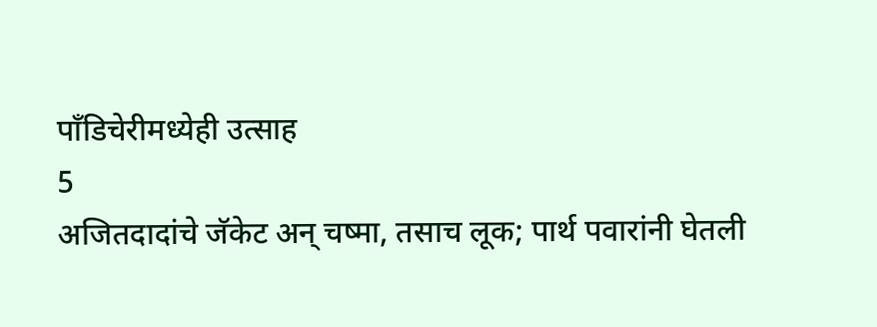पाँडिचेरीमध्येही उत्साह
5
अजितदादांचे जॅकेट अन् चष्मा, तसाच लूक; पार्थ पवारांनी घेतली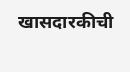खासदारकीची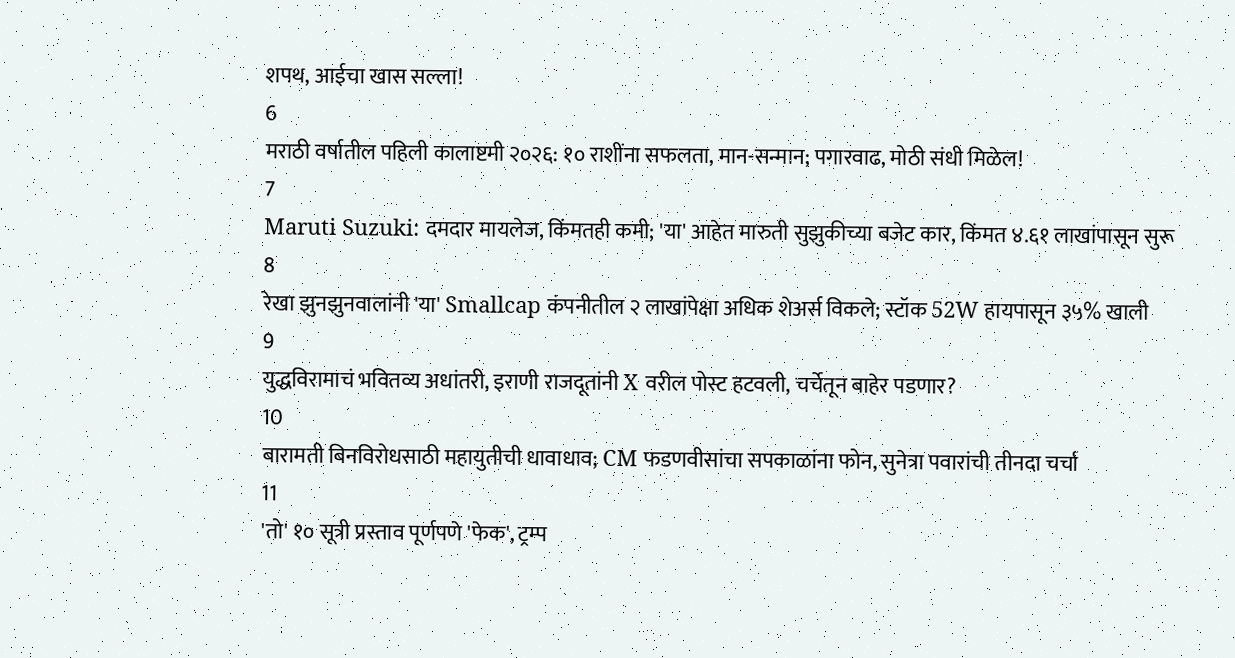शपथ, आईचा खास सल्ला!
6
मराठी वर्षातील पहिली कालाष्टमी २०२६: १० राशींना सफलता, मान-सन्मान; पगारवाढ, मोठी संधी मिळेल!
7
Maruti Suzuki: दमदार मायलेज, किंमतही कमी; 'या' आहेत मारुती सुझुकीच्या बजेट कार, किंमत ४.६१ लाखांपासून सुरू
8
रेखा झुनझुनवालांनी 'या' Smallcap कंपनीतील २ लाखांपेक्षा अधिक शेअर्स विकले; स्टॉक 52W हायपासून ३५% खाली
9
युद्धविरामाचं भवितव्य अधांतरी, इराणी राजदूतांनी X वरील पोस्ट हटवली, चर्चेतून बाहेर पडणार?
10
बारामती बिनविरोधसाठी महायुतीची धावाधाव; CM फडणवीसांचा सपकाळांना फोन, सुनेत्रा पवारांची तीनदा चर्चा
11
'तो' १० सूत्री प्रस्ताव पूर्णपणे 'फेक', ट्रम्प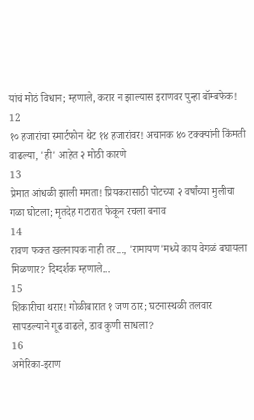यांचं मोठं विधान; म्हणाले, करार न झाल्यास इराणवर पुन्हा बॉम्बफेक!
12
१० हजारांचा स्मार्टफोन थेट १४ हजारांवर! अचानक ४० टक्क्यांनी किंमती वाढल्या, 'ही' आहेत २ मोठी कारणे
13
प्रेमात आंधळी झाली ममता! प्रियकरासाठी पोटच्या २ वर्षांच्या मुलीचा गळा घोटला; मृतदेह गटारात फेकून रचला बनाव
14
रावण फक्त खलनायक नाही तर..., 'रामायण'मध्ये काय वेगळं बघायला मिळणार? दिग्दर्शक म्हणाले...
15
शिकारीचा थरार! गोळीबारात १ जण ठार; घटनास्थळी तलवार सापडल्याने गूढ वाढले, डाव कुणी साधला?
16
अमेरिका-इराण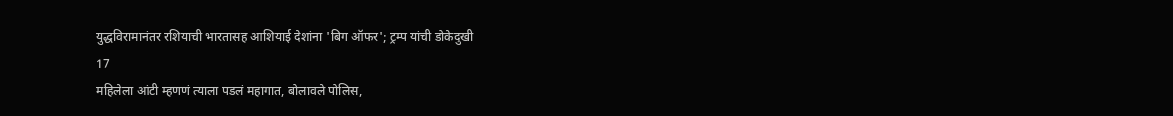युद्धविरामानंतर रशियाची भारतासह आशियाई देशांना 'बिग ऑफर'; ट्रम्प यांची डोकेदुखी
17
महिलेला आंटी म्हणणं त्याला पडलं महागात, बोलावले पोलिस,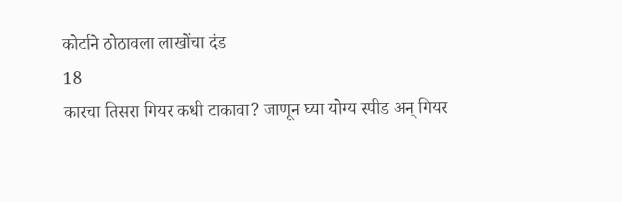कोर्टाने ठोठावला लाखोंचा दंड
18
कारचा तिसरा गियर कधी टाकावा? जाणून घ्या योग्य स्पीड अन् गियर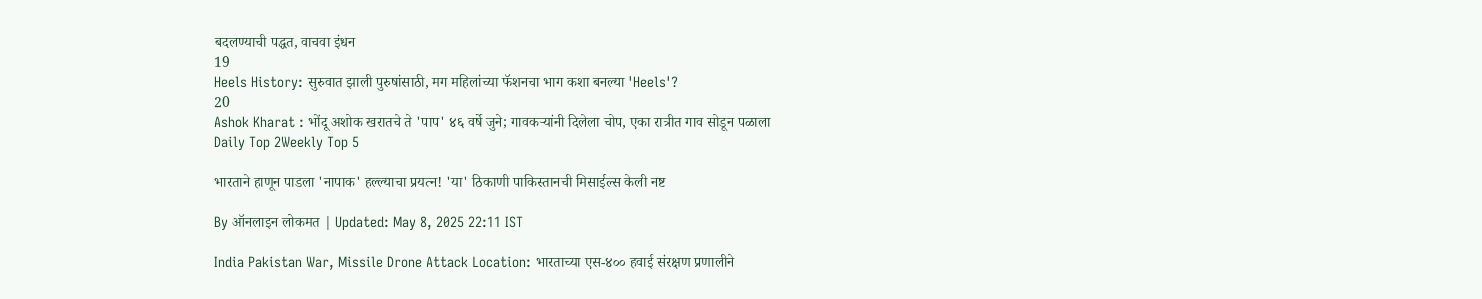बदलण्याची पद्धत, वाचवा इंधन
19
Heels History: सुरुवात झाली पुरुषांसाठी, मग महिलांच्या फॅशनचा भाग कशा बनल्या 'Heels'?
20
Ashok Kharat : भोंदू अशोक खरातचे ते 'पाप' ४६ वर्षे जुने; गावकऱ्यांनी दिलेला चोप, एका रात्रीत गाव सोडून पळाला
Daily Top 2Weekly Top 5

भारताने हाणून पाडला 'नापाक' हल्ल्याचा प्रयत्न! 'या' ठिकाणी पाकिस्तानची मिसाईल्स केली नष्ट

By ऑनलाइन लोकमत | Updated: May 8, 2025 22:11 IST

India Pakistan War, Missile Drone Attack Location: भारताच्या एस-४०० हवाई संरक्षण प्रणालीने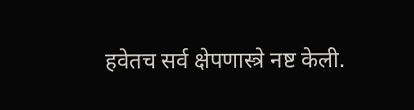हवेतच सर्व क्षेपणास्त्रे नष्ट केली.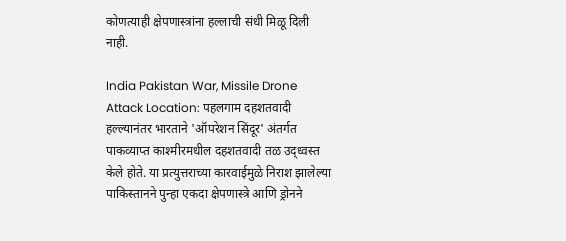कोणत्याही क्षेपणास्त्रांना हल्लाची संधी मिळू दिली नाही.

India Pakistan War, Missile Drone Attack Location: पहलगाम दहशतवादी हल्ल्यानंतर भारताने 'ऑपरेशन सिंदूर' अंतर्गत पाकव्याप्त काश्मीरमधील दहशतवादी तळ उद्ध्वस्त केले होते. या प्रत्युत्तराच्या कारवाईमुळे निराश झालेल्या पाकिस्तानने पुन्हा एकदा क्षेपणास्त्रे आणि ड्रोनने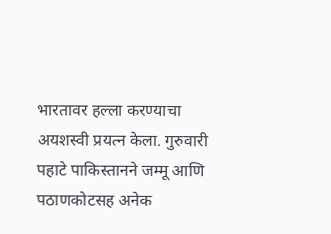भारतावर हल्ला करण्याचा अयशस्वी प्रयत्न केला. गुरुवारी पहाटे पाकिस्तानने जम्मू आणि पठाणकोटसह अनेक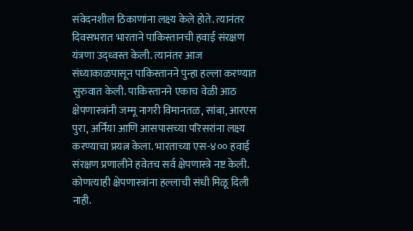संवेदनशील ठिकाणांना लक्ष्य केले होते. त्यानंतर दिवसभरात भारताने पाकिस्तानची हवाई संरक्षण यंत्रणा उद्ध्वस्त केली. त्यानंतर आज संध्याकाळपासून पाकिस्तानने पुन्हा हल्ला करण्यात सुरुवात केली. पाकिस्तानने एकाच वेळी आठ क्षेपणास्त्रांनी जम्मू नागरी विमानतळ, सांबा, आरएस पुरा, अर्निया आणि आसपासच्या परिसरांना लक्ष्य करण्याचा प्रयत्न केला. भारताच्या एस-४०० हवाई संरक्षण प्रणालीने हवेतच सर्व क्षेपणास्त्रे नष्ट केली. कोणत्याही क्षेपणास्त्रांना हल्लाची संधी मिळू दिली नाही.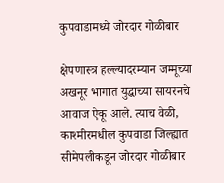कुपवाडामध्ये जोरदार गोळीबार

क्षेपणास्त्र हल्ल्यादरम्यान जम्मूच्या अखनूर भागात युद्धाच्या सायरनचे आवाज ऐकू आले. त्याच वेळी, काश्मीरमधील कुपवाडा जिल्ह्यात सीमेपलीकडून जोरदार गोळीबार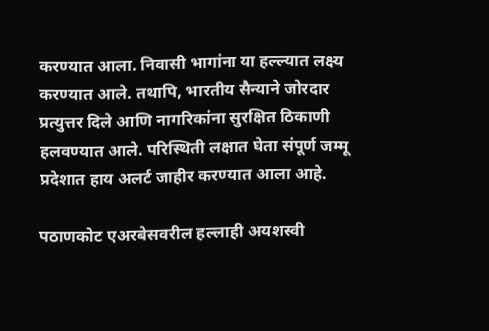करण्यात आला. निवासी भागांना या हल्ल्यात लक्ष्य करण्यात आले. तथापि, भारतीय सैन्याने जोरदार प्रत्युत्तर दिले आणि नागरिकांना सुरक्षित ठिकाणी हलवण्यात आले. परिस्थिती लक्षात घेता संपूर्ण जम्मू प्रदेशात हाय अलर्ट जाहीर करण्यात आला आहे.

पठाणकोट एअरबेसवरील हल्लाही अयशस्वी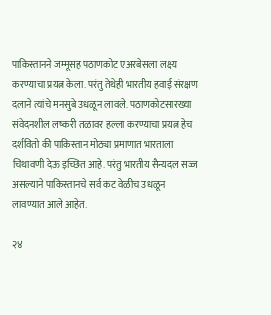पाकिस्तानने जम्मूसह पठाणकोट एअरबेसला लक्ष्य करण्याचा प्रयत्न केला. परंतु तेथेही भारतीय हवाई संरक्षण दलाने त्यांचे मनसुबे उधळून लावले. पठाणकोटसारख्या संवेदनशील लष्करी तळावर हल्ला करण्याचा प्रयत्न हेच दर्शवितो की पाकिस्तान मोठ्या प्रमाणात भारताला चिथावणी देऊ इच्छित आहे. परंतु भारतीय सैन्यदल सज्ज असल्याने पाकिस्तानचे सर्व कट वेळीच उधळून लावण्यात आले आहेत.

२४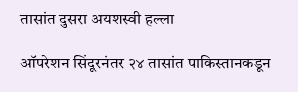तासांत दुसरा अयशस्वी हल्ला

ऑपरेशन सिंदूरनंतर २४ तासांत पाकिस्तानकडून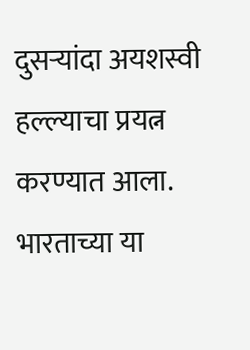दुसऱ्यांदा अयशस्वी हल्ल्याचा प्रयत्न करण्यात आला. भारताच्या या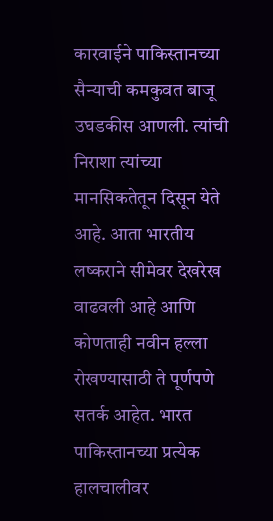कारवाईने पाकिस्तानच्या सैन्याची कमकुवत बाजू उघडकीस आणली. त्यांची निराशा त्यांच्या मानसिकतेतून दिसून येते आहे. आता भारतीय लष्कराने सीमेवर देखरेख वाढवली आहे आणि कोणताही नवीन हल्ला रोखण्यासाठी ते पूर्णपणे सतर्क आहेत. भारत पाकिस्तानच्या प्रत्येक हालचालीवर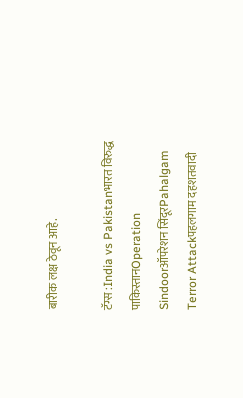बारीक लक्ष ठेवून आहे.

टॅग्स :India vs Pakistanभारत विरुद्ध पाकिस्तानOperation Sindoorऑपरेशन सिंदूरPahalgam Terror Attackपहलगाम दहशतवादी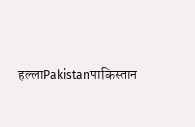हल्लाPakistanपाकिस्तान